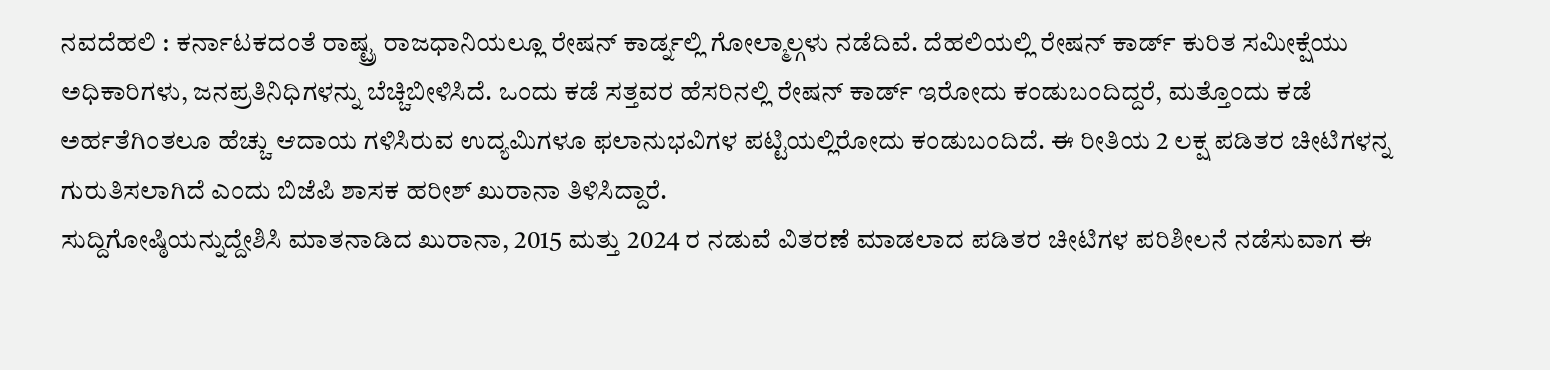ನವದೆಹಲಿ : ಕರ್ನಾಟಕದಂತೆ ರಾಷ್ಟ್ರ ರಾಜಧಾನಿಯಲ್ಲೂ ರೇಷನ್ ಕಾರ್ಡ್ನಲ್ಲಿ ಗೋಲ್ಮಾಲ್ಗಳು ನಡೆದಿವೆ. ದೆಹಲಿಯಲ್ಲಿ ರೇಷನ್ ಕಾರ್ಡ್ ಕುರಿತ ಸಮೀಕ್ಷೆಯು ಅಧಿಕಾರಿಗಳು, ಜನಪ್ರತಿನಿಧಿಗಳನ್ನು ಬೆಚ್ಚಿಬೀಳಿಸಿದೆ. ಒಂದು ಕಡೆ ಸತ್ತವರ ಹೆಸರಿನಲ್ಲಿ ರೇಷನ್ ಕಾರ್ಡ್ ಇರೋದು ಕಂಡುಬಂದಿದ್ದರೆ, ಮತ್ತೊಂದು ಕಡೆ ಅರ್ಹತೆಗಿಂತಲೂ ಹೆಚ್ಚು ಆದಾಯ ಗಳಿಸಿರುವ ಉದ್ಯಮಿಗಳೂ ಫಲಾನುಭವಿಗಳ ಪಟ್ಟಿಯಲ್ಲಿರೋದು ಕಂಡುಬಂದಿದೆ. ಈ ರೀತಿಯ 2 ಲಕ್ಷ ಪಡಿತರ ಚೀಟಿಗಳನ್ನ ಗುರುತಿಸಲಾಗಿದೆ ಎಂದು ಬಿಜೆಪಿ ಶಾಸಕ ಹರೀಶ್ ಖುರಾನಾ ತಿಳಿಸಿದ್ದಾರೆ.
ಸುದ್ದಿಗೋಷ್ಠಿಯನ್ನುದ್ದೇಶಿಸಿ ಮಾತನಾಡಿದ ಖುರಾನಾ, 2015 ಮತ್ತು 2024 ರ ನಡುವೆ ವಿತರಣೆ ಮಾಡಲಾದ ಪಡಿತರ ಚೀಟಿಗಳ ಪರಿಶೀಲನೆ ನಡೆಸುವಾಗ ಈ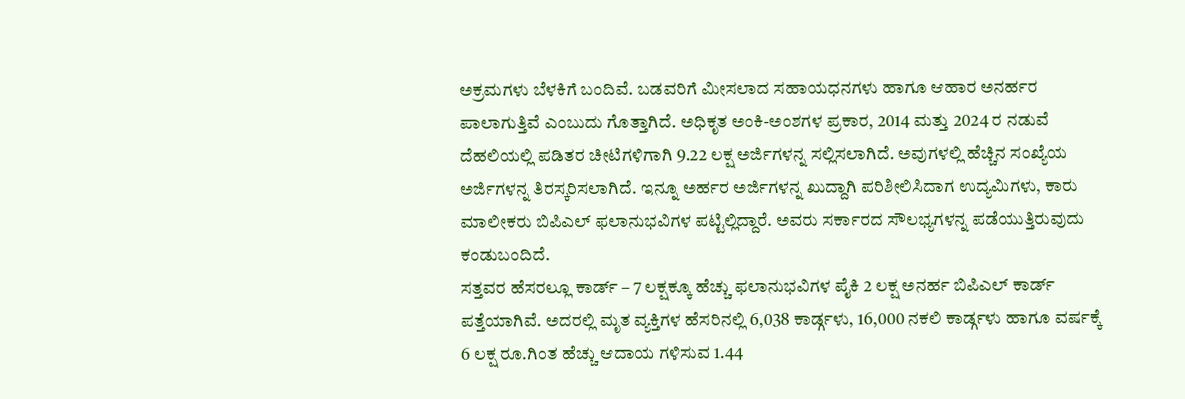ಅಕ್ರಮಗಳು ಬೆಳಕಿಗೆ ಬಂದಿವೆ. ಬಡವರಿಗೆ ಮೀಸಲಾದ ಸಹಾಯಧನಗಳು ಹಾಗೂ ಆಹಾರ ಅನರ್ಹರ ಪಾಲಾಗುತ್ತಿವೆ ಎಂಬುದು ಗೊತ್ತಾಗಿದೆ. ಅಧಿಕೃತ ಅಂಕಿ-ಅಂಶಗಳ ಪ್ರಕಾರ, 2014 ಮತ್ತು 2024 ರ ನಡುವೆ ದೆಹಲಿಯಲ್ಲಿ ಪಡಿತರ ಚೀಟಿಗಳಿಗಾಗಿ 9.22 ಲಕ್ಷ ಅರ್ಜಿಗಳನ್ನ ಸಲ್ಲಿಸಲಾಗಿದೆ. ಅವುಗಳಲ್ಲಿ ಹೆಚ್ಚಿನ ಸಂಖ್ಯೆಯ ಅರ್ಜಿಗಳನ್ನ ತಿರಸ್ಕರಿಸಲಾಗಿದೆ. ಇನ್ನೂ ಅರ್ಹರ ಅರ್ಜಿಗಳನ್ನ ಖುದ್ದಾಗಿ ಪರಿಶೀಲಿಸಿದಾಗ ಉದ್ಯಮಿಗಳು, ಕಾರು ಮಾಲೀಕರು ಬಿಪಿಎಲ್ ಫಲಾನುಭವಿಗಳ ಪಟ್ಟಿಲ್ಲಿದ್ದಾರೆ. ಅವರು ಸರ್ಕಾರದ ಸೌಲಭ್ಯಗಳನ್ನ ಪಡೆಯುತ್ತಿರುವುದು ಕಂಡುಬಂದಿದೆ.
ಸತ್ತವರ ಹೆಸರಲ್ಲೂ ಕಾರ್ಡ್ – 7 ಲಕ್ಷಕ್ಕೂ ಹೆಚ್ಚು ಫಲಾನುಭವಿಗಳ ಪೈಕಿ 2 ಲಕ್ಷ ಅನರ್ಹ ಬಿಪಿಎಲ್ ಕಾರ್ಡ್ ಪತ್ತೆಯಾಗಿವೆ. ಅದರಲ್ಲಿ ಮೃತ ವ್ಯಕ್ತಿಗಳ ಹೆಸರಿನಲ್ಲಿ 6,038 ಕಾರ್ಡ್ಗಳು, 16,000 ನಕಲಿ ಕಾರ್ಡ್ಗಳು ಹಾಗೂ ವರ್ಷಕ್ಕೆ 6 ಲಕ್ಷ ರೂ.ಗಿಂತ ಹೆಚ್ಚು ಆದಾಯ ಗಳಿಸುವ 1.44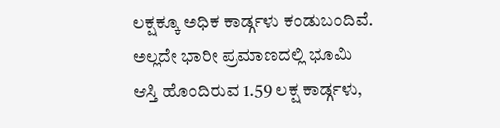ಲಕ್ಷಕ್ಕೂ ಅಧಿಕ ಕಾರ್ಡ್ಗಳು ಕಂಡುಬಂದಿವೆ. ಅಲ್ಲದೇ ಭಾರೀ ಪ್ರಮಾಣದಲ್ಲಿ ಭೂಮಿ ಆಸ್ತಿ ಹೊಂದಿರುವ 1.59 ಲಕ್ಷ ಕಾರ್ಡ್ಗಳು,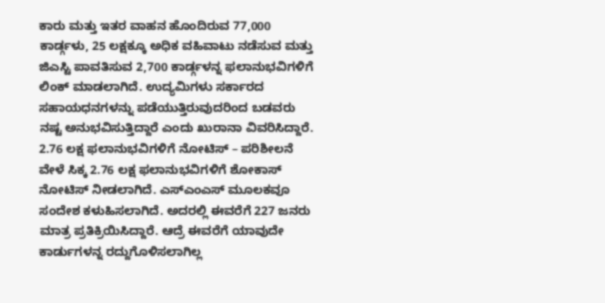ಕಾರು ಮತ್ತು ಇತರ ವಾಹನ ಹೊಂದಿರುವ 77,000 ಕಾರ್ಡ್ಗಳು, 25 ಲಕ್ಷಕ್ಕೂ ಅಧಿಕ ವಹಿವಾಟು ನಡೆಸುವ ಮತ್ತು ಜಿಎಸ್ಟಿ ಪಾವತಿಸುವ 2,700 ಕಾರ್ಡ್ಗಳನ್ನ ಫಲಾನುಭವಿಗಳಿಗೆ ಲಿಂಕ್ ಮಾಡಲಾಗಿದೆ. ಉದ್ಯಮಿಗಳು ಸರ್ಕಾರದ ಸಹಾಯಧನಗಳನ್ನು ಪಡೆಯುತ್ತಿರುವುದರಿಂದ ಬಡವರು ನಷ್ಟ ಅನುಭವಿಸುತ್ತಿದ್ದಾರೆ ಎಂದು ಖುರಾನಾ ವಿವರಿಸಿದ್ದಾರೆ.
2.76 ಲಕ್ಷ ಫಲಾನುಭವಿಗಳಿಗೆ ನೋಟಿಸ್ – ಪರಿಶೀಲನೆ ವೇಳೆ ಸಿಕ್ಕ 2.76 ಲಕ್ಷ ಫಲಾನುಭವಿಗಳಿಗೆ ಶೋಕಾಸ್ ನೋಟಿಸ್ ನೀಡಲಾಗಿದೆ. ಎಸ್ಎಂಎಸ್ ಮೂಲಕವೂ ಸಂದೇಶ ಕಳುಹಿಸಲಾಗಿದೆ. ಅದರಲ್ಲಿ ಈವರೆಗೆ 227 ಜನರು ಮಾತ್ರ ಪ್ರತಿಕ್ರಿಯಿಸಿದ್ದಾರೆ. ಆದ್ರೆ ಈವರೆಗೆ ಯಾವುದೇ ಕಾರ್ಡುಗಳನ್ನ ರದ್ದುಗೊಳಿಸಲಾಗಿಲ್ಲ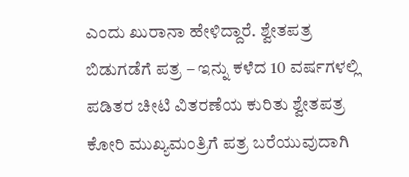ಎಂದು ಖುರಾನಾ ಹೇಳಿದ್ದಾರೆ. ಶ್ವೇತಪತ್ರ ಬಿಡುಗಡೆಗೆ ಪತ್ರ – ಇನ್ನು ಕಳೆದ 10 ವರ್ಷಗಳಲ್ಲಿ ಪಡಿತರ ಚೀಟಿ ವಿತರಣೆಯ ಕುರಿತು ಶ್ವೇತಪತ್ರ ಕೋರಿ ಮುಖ್ಯಮಂತ್ರಿಗೆ ಪತ್ರ ಬರೆಯುವುದಾಗಿ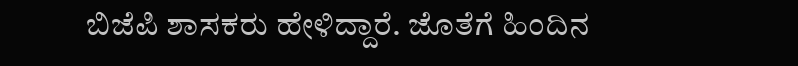ಬಿಜೆಪಿ ಶಾಸಕರು ಹೇಳಿದ್ದಾರೆ. ಜೊತೆಗೆ ಹಿಂದಿನ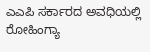ಎಎಪಿ ಸರ್ಕಾರದ ಅವಧಿಯಲ್ಲಿ ರೋಹಿಂಗ್ಯಾ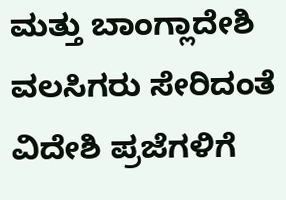ಮತ್ತು ಬಾಂಗ್ಲಾದೇಶಿ ವಲಸಿಗರು ಸೇರಿದಂತೆ ವಿದೇಶಿ ಪ್ರಜೆಗಳಿಗೆ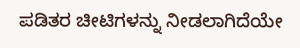ಪಡಿತರ ಚೀಟಿಗಳನ್ನು ನೀಡಲಾಗಿದೆಯೇ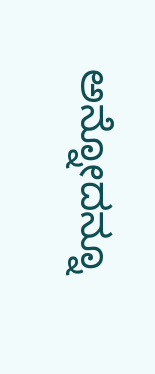ಅನ್ನೋದನ್ನೂ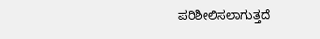ಪರಿಶೀಲಿಸಲಾಗುತ್ತದೆ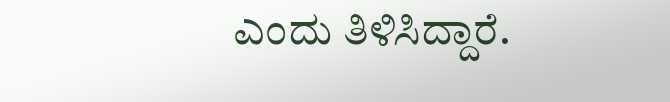ಎಂದು ತಿಳಿಸಿದ್ದಾರೆ.